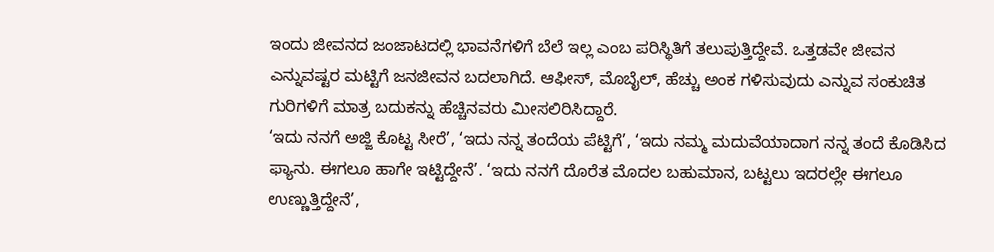ಇಂದು ಜೀವನದ ಜಂಜಾಟದಲ್ಲಿ ಭಾವನೆಗಳಿಗೆ ಬೆಲೆ ಇಲ್ಲ ಎಂಬ ಪರಿಸ್ಥಿತಿಗೆ ತಲುಪುತ್ತಿದ್ದೇವೆ. ಒತ್ತಡವೇ ಜೀವನ ಎನ್ನುವಷ್ಟರ ಮಟ್ಟಿಗೆ ಜನಜೀವನ ಬದಲಾಗಿದೆ. ಆಫೀಸ್, ಮೊಬೈಲ್, ಹೆಚ್ಚು ಅಂಕ ಗಳಿಸುವುದು ಎನ್ನುವ ಸಂಕುಚಿತ ಗುರಿಗಳಿಗೆ ಮಾತ್ರ ಬದುಕನ್ನು ಹೆಚ್ಚಿನವರು ಮೀಸಲಿರಿಸಿದ್ದಾರೆ.
‘ಇದು ನನಗೆ ಅಜ್ಜಿ ಕೊಟ್ಟ ಸೀರೆ’, ‘ಇದು ನನ್ನ ತಂದೆಯ ಪೆಟ್ಟಿಗೆ’, ‘ಇದು ನಮ್ಮ ಮದುವೆಯಾದಾಗ ನನ್ನ ತಂದೆ ಕೊಡಿಸಿದ ಫ್ಯಾನು. ಈಗಲೂ ಹಾಗೇ ಇಟ್ಟಿದ್ದೇನೆ’. ‘ಇದು ನನಗೆ ದೊರೆತ ಮೊದಲ ಬಹುಮಾನ, ಬಟ್ಟಲು ಇದರಲ್ಲೇ ಈಗಲೂ ಉಣ್ಣುತ್ತಿದ್ದೇನೆ’,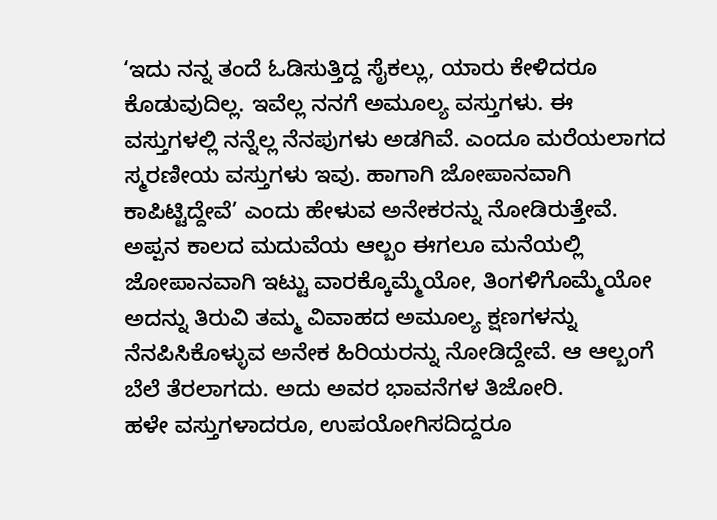‘ಇದು ನನ್ನ ತಂದೆ ಓಡಿಸುತ್ತಿದ್ದ ಸೈಕಲ್ಲು, ಯಾರು ಕೇಳಿದರೂ ಕೊಡುವುದಿಲ್ಲ. ಇವೆಲ್ಲ ನನಗೆ ಅಮೂಲ್ಯ ವಸ್ತುಗಳು. ಈ ವಸ್ತುಗಳಲ್ಲಿ ನನ್ನೆಲ್ಲ ನೆನಪುಗಳು ಅಡಗಿವೆ. ಎಂದೂ ಮರೆಯಲಾಗದ ಸ್ಮರಣೀಯ ವಸ್ತುಗಳು ಇವು. ಹಾಗಾಗಿ ಜೋಪಾನವಾಗಿ ಕಾಪಿಟ್ಟಿದ್ದೇವೆ’ ಎಂದು ಹೇಳುವ ಅನೇಕರನ್ನು ನೋಡಿರುತ್ತೇವೆ.
ಅಪ್ಪನ ಕಾಲದ ಮದುವೆಯ ಆಲ್ಬಂ ಈಗಲೂ ಮನೆಯಲ್ಲಿ ಜೋಪಾನವಾಗಿ ಇಟ್ಟು ವಾರಕ್ಕೊಮ್ಮೆಯೋ, ತಿಂಗಳಿಗೊಮ್ಮೆಯೋ ಅದನ್ನು ತಿರುವಿ ತಮ್ಮ ವಿವಾಹದ ಅಮೂಲ್ಯ ಕ್ಷಣಗಳನ್ನು ನೆನಪಿಸಿಕೊಳ್ಳುವ ಅನೇಕ ಹಿರಿಯರನ್ನು ನೋಡಿದ್ದೇವೆ. ಆ ಆಲ್ಬಂಗೆ ಬೆಲೆ ತೆರಲಾಗದು. ಅದು ಅವರ ಭಾವನೆಗಳ ತಿಜೋರಿ.
ಹಳೇ ವಸ್ತುಗಳಾದರೂ, ಉಪಯೋಗಿಸದಿದ್ದರೂ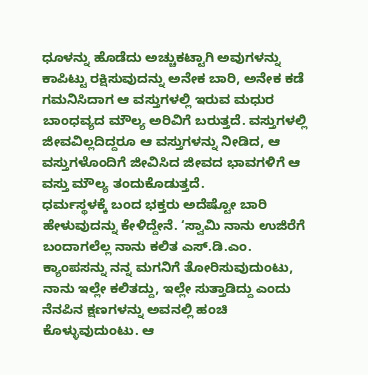ಧೂಳನ್ನು ಹೊಡೆದು ಅಚ್ಚುಕಟ್ಟಾಗಿ ಅವುಗಳನ್ನು ಕಾಪಿಟ್ಟು ರಕ್ಷಿಸುವುದನ್ನು ಅನೇಕ ಬಾರಿ, ಅನೇಕ ಕಡೆ ಗಮನಿಸಿದಾಗ ಆ ವಸ್ತುಗಳಲ್ಲಿ ಇರುವ ಮಧುರ ಬಾಂಧವ್ಯದ ಮೌಲ್ಯ ಅರಿವಿಗೆ ಬರುತ್ತದೆ. ವಸ್ತುಗಳಲ್ಲಿ ಜೀವವಿಲ್ಲದಿದ್ದರೂ ಆ ವಸ್ತುಗಳನ್ನು ನೀಡಿದ, ಆ ವಸ್ತುಗಳೊಂದಿಗೆ ಜೀವಿಸಿದ ಜೀವದ ಭಾವಗಳಿಗೆ ಆ ವಸ್ತು ಮೌಲ್ಯ ತಂದುಕೊಡುತ್ತದೆ.
ಧರ್ಮಸ್ಥಳಕ್ಕೆ ಬಂದ ಭಕ್ತರು ಅದೆಷ್ಟೋ ಬಾರಿ ಹೇಳುವುದನ್ನು ಕೇಳಿದ್ದೇನೆ. ‘ಸ್ವಾಮಿ ನಾನು ಉಜಿರೆಗೆ ಬಂದಾಗಲೆಲ್ಲ ನಾನು ಕಲಿತ ಎಸ್.ಡಿ.ಎಂ. ಕ್ಯಾಂಪಸನ್ನು ನನ್ನ ಮಗನಿಗೆ ತೋರಿಸುವುದುಂಟು, ನಾನು ಇಲ್ಲೇ ಕಲಿತದ್ದು, ಇಲ್ಲೇ ಸುತ್ತಾಡಿದ್ದು ಎಂದು ನೆನಪಿನ ಕ್ಷಣಗಳನ್ನು ಅವನಲ್ಲಿ ಹಂಚಿ ಕೊಳ್ಳುವುದುಂಟು. ಆ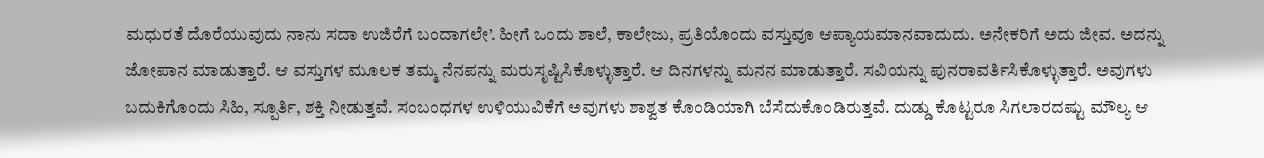ಮಧುರತೆ ದೊರೆಯುವುದು ನಾನು ಸದಾ ಉಜಿರೆಗೆ ಬಂದಾಗಲೇ’. ಹೀಗೆ ಒಂದು ಶಾಲೆ, ಕಾಲೇಜು, ಪ್ರತಿಯೊಂದು ವಸ್ತುವೂ ಆಪ್ಯಾಯಮಾನವಾದುದು. ಅನೇಕರಿಗೆ ಅದು ಜೀವ. ಅದನ್ನು ಜೋಪಾನ ಮಾಡುತ್ತಾರೆ. ಆ ವಸ್ತುಗಳ ಮೂಲಕ ತಮ್ಮ ನೆನಪನ್ನು ಮರುಸೃಷ್ಟಿಸಿಕೊಳ್ಳುತ್ತಾರೆ. ಆ ದಿನಗಳನ್ನು ಮನನ ಮಾಡುತ್ತಾರೆ. ಸವಿಯನ್ನು ಪುನರಾವರ್ತಿಸಿಕೊಳ್ಳುತ್ತಾರೆ. ಅವುಗಳು ಬದುಕಿಗೊಂದು ಸಿಹಿ, ಸ್ಪೂರ್ತಿ, ಶಕ್ತಿ ನೀಡುತ್ತವೆ. ಸಂಬಂಧಗಳ ಉಳಿಯುವಿಕೆಗೆ ಅವುಗಳು ಶಾಶ್ವತ ಕೊಂಡಿಯಾಗಿ ಬೆಸೆದುಕೊಂಡಿರುತ್ತವೆ. ದುಡ್ಡು ಕೊಟ್ಟರೂ ಸಿಗಲಾರದಷ್ಟು ಮೌಲ್ಯ ಆ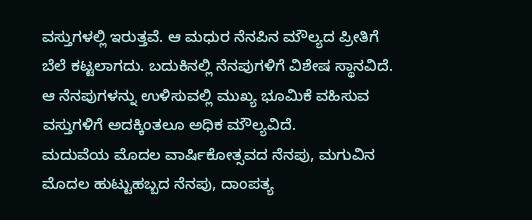ವಸ್ತುಗಳಲ್ಲಿ ಇರುತ್ತವೆ. ಆ ಮಧುರ ನೆನಪಿನ ಮೌಲ್ಯದ ಪ್ರೀತಿಗೆ ಬೆಲೆ ಕಟ್ಟಲಾಗದು. ಬದುಕಿನಲ್ಲಿ ನೆನಪುಗಳಿಗೆ ವಿಶೇಷ ಸ್ಥಾನವಿದೆ. ಆ ನೆನಪುಗಳನ್ನು ಉಳಿಸುವಲ್ಲಿ ಮುಖ್ಯ ಭೂಮಿಕೆ ವಹಿಸುವ ವಸ್ತುಗಳಿಗೆ ಅದಕ್ಕಿಂತಲೂ ಅಧಿಕ ಮೌಲ್ಯವಿದೆ.
ಮದುವೆಯ ಮೊದಲ ವಾರ್ಷಿಕೋತ್ಸವದ ನೆನಪು, ಮಗುವಿನ ಮೊದಲ ಹುಟ್ಟುಹಬ್ಬದ ನೆನಪು, ದಾಂಪತ್ಯ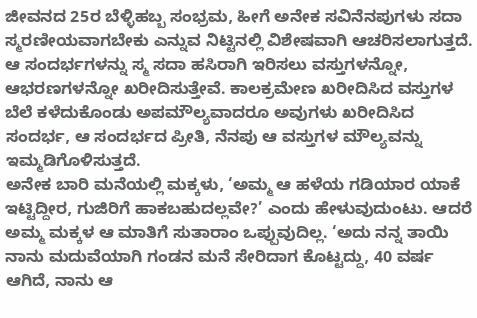ಜೀವನದ 25ರ ಬೆಳ್ಳಿಹಬ್ಬ ಸಂಭ್ರಮ, ಹೀಗೆ ಅನೇಕ ಸವಿನೆನಪುಗಳು ಸದಾ ಸ್ಮರಣೀಯವಾಗಬೇಕು ಎನ್ನುವ ನಿಟ್ಟಿನಲ್ಲಿ ವಿಶೇಷವಾಗಿ ಆಚರಿಸಲಾಗುತ್ತದೆ. ಆ ಸಂದರ್ಭಗಳನ್ನು ಸ್ಮ ಸದಾ ಹಸಿರಾಗಿ ಇರಿಸಲು ವಸ್ತುಗಳನ್ನೋ, ಆಭರಣಗಳನ್ನೋ ಖರೀದಿಸುತ್ತೇವೆ. ಕಾಲಕ್ರಮೇಣ ಖರೀದಿಸಿದ ವಸ್ತುಗಳ ಬೆಲೆ ಕಳೆದುಕೊಂಡು ಅಪಮೌಲ್ಯವಾದರೂ ಅವುಗಳು ಖರೀದಿಸಿದ ಸಂದರ್ಭ, ಆ ಸಂದರ್ಭದ ಪ್ರೀತಿ, ನೆನಪು ಆ ವಸ್ತುಗಳ ಮೌಲ್ಯವನ್ನು ಇಮ್ಮಡಿಗೊಳಿಸುತ್ತದೆ.
ಅನೇಕ ಬಾರಿ ಮನೆಯಲ್ಲಿ ಮಕ್ಕಳು, ‘ಅಮ್ಮ ಆ ಹಳೆಯ ಗಡಿಯಾರ ಯಾಕೆ ಇಟ್ಟಿದ್ದೀರ, ಗುಜಿರಿಗೆ ಹಾಕಬಹುದಲ್ಲವೇ?’ ಎಂದು ಹೇಳುವುದುಂಟು. ಆದರೆ ಅಮ್ಮ ಮಕ್ಕಳ ಆ ಮಾತಿಗೆ ಸುತಾರಾಂ ಒಪ್ಪುವುದಿಲ್ಲ. ‘ಅದು ನನ್ನ ತಾಯಿ ನಾನು ಮದುವೆಯಾಗಿ ಗಂಡನ ಮನೆ ಸೇರಿದಾಗ ಕೊಟ್ಟದ್ದು, 40 ವರ್ಷ ಆಗಿದೆ, ನಾನು ಆ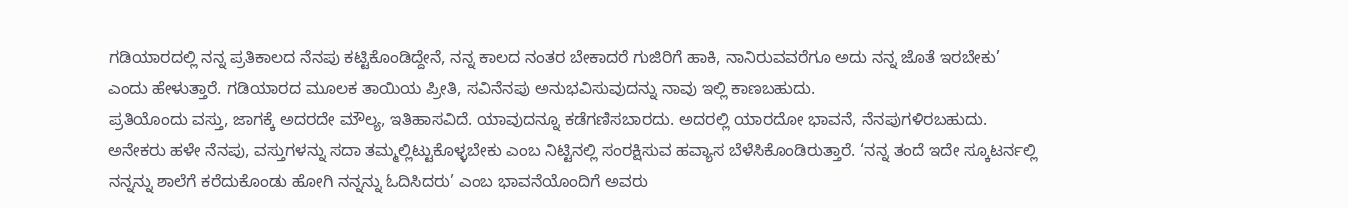ಗಡಿಯಾರದಲ್ಲಿ ನನ್ನ ಪ್ರತಿಕಾಲದ ನೆನಪು ಕಟ್ಟಿಕೊಂಡಿದ್ದೇನೆ, ನನ್ನ ಕಾಲದ ನಂತರ ಬೇಕಾದರೆ ಗುಜಿರಿಗೆ ಹಾಕಿ, ನಾನಿರುವವರೆಗೂ ಅದು ನನ್ನ ಜೊತೆ ಇರಬೇಕು’ ಎಂದು ಹೇಳುತ್ತಾರೆ. ಗಡಿಯಾರದ ಮೂಲಕ ತಾಯಿಯ ಪ್ರೀತಿ, ಸವಿನೆನಪು ಅನುಭವಿಸುವುದನ್ನು ನಾವು ಇಲ್ಲಿ ಕಾಣಬಹುದು.
ಪ್ರತಿಯೊಂದು ವಸ್ತು, ಜಾಗಕ್ಕೆ ಅದರದೇ ಮೌಲ್ಯ, ಇತಿಹಾಸವಿದೆ. ಯಾವುದನ್ನೂ ಕಡೆಗಣಿಸಬಾರದು. ಅದರಲ್ಲಿ ಯಾರದೋ ಭಾವನೆ, ನೆನಪುಗಳಿರಬಹುದು. ಅನೇಕರು ಹಳೇ ನೆನಪು, ವಸ್ತುಗಳನ್ನು ಸದಾ ತಮ್ಮಲ್ಲಿಟ್ಟುಕೊಳ್ಳಬೇಕು ಎಂಬ ನಿಟ್ಟಿನಲ್ಲಿ ಸಂರಕ್ಷಿಸುವ ಹವ್ಯಾಸ ಬೆಳೆಸಿಕೊಂಡಿರುತ್ತಾರೆ. ‘ನನ್ನ ತಂದೆ ಇದೇ ಸ್ಕೂಟರ್ನಲ್ಲಿ ನನ್ನನ್ನು ಶಾಲೆಗೆ ಕರೆದುಕೊಂಡು ಹೋಗಿ ನನ್ನನ್ನು ಓದಿಸಿದರು’ ಎಂಬ ಭಾವನೆಯೊಂದಿಗೆ ಅವರು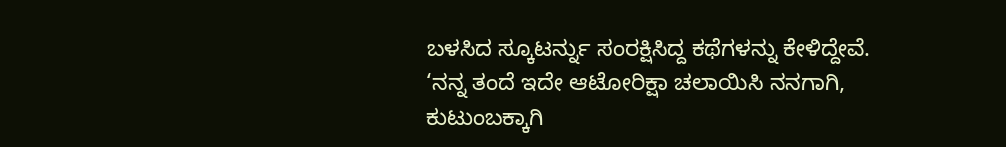ಬಳಸಿದ ಸ್ಕೂಟರ್ನ್ನು ಸಂರಕ್ಷಿಸಿದ್ದ ಕಥೆಗಳನ್ನು ಕೇಳಿದ್ದೇವೆ. ‘ನನ್ನ ತಂದೆ ಇದೇ ಆಟೋರಿಕ್ಷಾ ಚಲಾಯಿಸಿ ನನಗಾಗಿ, ಕುಟುಂಬಕ್ಕಾಗಿ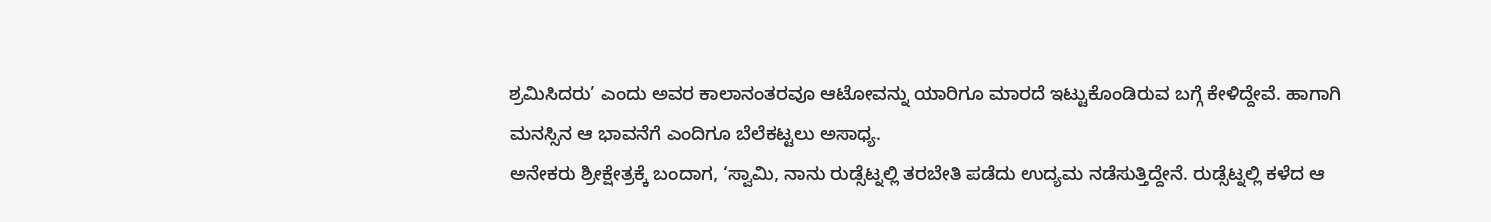ಶ್ರಮಿಸಿದರು’ ಎಂದು ಅವರ ಕಾಲಾನಂತರವೂ ಆಟೋವನ್ನು ಯಾರಿಗೂ ಮಾರದೆ ಇಟ್ಟುಕೊಂಡಿರುವ ಬಗ್ಗೆ ಕೇಳಿದ್ದೇವೆ. ಹಾಗಾಗಿ ಮನಸ್ಸಿನ ಆ ಭಾವನೆಗೆ ಎಂದಿಗೂ ಬೆಲೆಕಟ್ಟಲು ಅಸಾಧ್ಯ.
ಅನೇಕರು ಶ್ರೀಕ್ಷೇತ್ರಕ್ಕೆ ಬಂದಾಗ, ‘ಸ್ವಾಮಿ, ನಾನು ರುಡ್ಸೆಟ್ನಲ್ಲಿ ತರಬೇತಿ ಪಡೆದು ಉದ್ಯಮ ನಡೆಸುತ್ತಿದ್ದೇನೆ. ರುಡ್ಸೆಟ್ನಲ್ಲಿ ಕಳೆದ ಆ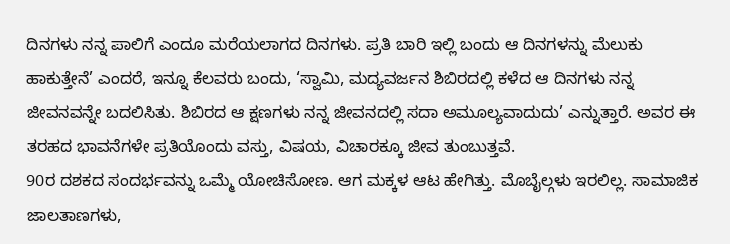ದಿನಗಳು ನನ್ನ ಪಾಲಿಗೆ ಎಂದೂ ಮರೆಯಲಾಗದ ದಿನಗಳು. ಪ್ರತಿ ಬಾರಿ ಇಲ್ಲಿ ಬಂದು ಆ ದಿನಗಳನ್ನು ಮೆಲುಕು ಹಾಕುತ್ತೇನೆ’ ಎಂದರೆ, ಇನ್ನೂ ಕೆಲವರು ಬಂದು, ‘ಸ್ವಾಮಿ, ಮದ್ಯವರ್ಜನ ಶಿಬಿರದಲ್ಲಿ ಕಳೆದ ಆ ದಿನಗಳು ನನ್ನ ಜೀವನವನ್ನೇ ಬದಲಿಸಿತು. ಶಿಬಿರದ ಆ ಕ್ಷಣಗಳು ನನ್ನ ಜೀವನದಲ್ಲಿ ಸದಾ ಅಮೂಲ್ಯವಾದುದು’ ಎನ್ನುತ್ತಾರೆ. ಅವರ ಈ ತರಹದ ಭಾವನೆಗಳೇ ಪ್ರತಿಯೊಂದು ವಸ್ತು, ವಿಷಯ, ವಿಚಾರಕ್ಕೂ ಜೀವ ತುಂಬುತ್ತವೆ.
90ರ ದಶಕದ ಸಂದರ್ಭವನ್ನು ಒಮ್ಮೆ ಯೋಚಿಸೋಣ. ಆಗ ಮಕ್ಕಳ ಆಟ ಹೇಗಿತ್ತು. ಮೊಬೈಲ್ಗಳು ಇರಲಿಲ್ಲ. ಸಾಮಾಜಿಕ ಜಾಲತಾಣಗಳು,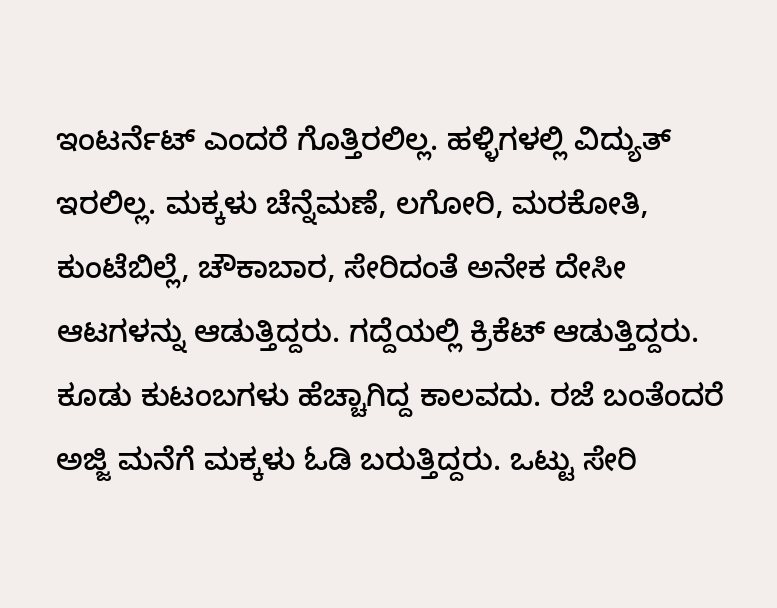ಇಂಟರ್ನೆಟ್ ಎಂದರೆ ಗೊತ್ತಿರಲಿಲ್ಲ. ಹಳ್ಳಿಗಳಲ್ಲಿ ವಿದ್ಯುತ್ ಇರಲಿಲ್ಲ. ಮಕ್ಕಳು ಚೆನ್ನೆಮಣೆ, ಲಗೋರಿ, ಮರಕೋತಿ, ಕುಂಟೆಬಿಲ್ಲೆ, ಚೌಕಾಬಾರ, ಸೇರಿದಂತೆ ಅನೇಕ ದೇಸೀ ಆಟಗಳನ್ನು ಆಡುತ್ತಿದ್ದರು. ಗದ್ದೆಯಲ್ಲಿ ಕ್ರಿಕೆಟ್ ಆಡುತ್ತಿದ್ದರು. ಕೂಡು ಕುಟಂಬಗಳು ಹೆಚ್ಚಾಗಿದ್ದ ಕಾಲವದು. ರಜೆ ಬಂತೆಂದರೆ ಅಜ್ಜಿ ಮನೆಗೆ ಮಕ್ಕಳು ಓಡಿ ಬರುತ್ತಿದ್ದರು. ಒಟ್ಟು ಸೇರಿ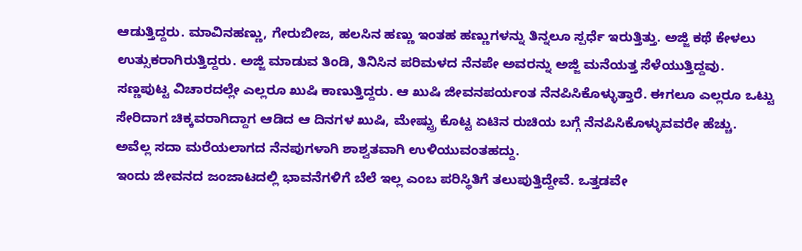ಆಡುತ್ತಿದ್ದರು. ಮಾವಿನಹಣ್ಣು, ಗೇರುಬೀಜ, ಹಲಸಿನ ಹಣ್ಣು ಇಂತಹ ಹಣ್ಣುಗಳನ್ನು ತಿನ್ನಲೂ ಸ್ಪರ್ಧೆ ಇರುತ್ತಿತ್ತು. ಅಜ್ಜಿ ಕಥೆ ಕೇಳಲು ಉತ್ಸುಕರಾಗಿರುತ್ತಿದ್ದರು. ಅಜ್ಜಿ ಮಾಡುವ ತಿಂಡಿ, ತಿನಿಸಿನ ಪರಿಮಳದ ನೆನಪೇ ಅವರನ್ನು ಅಜ್ಜಿ ಮನೆಯತ್ತ ಸೆಳೆಯುತ್ತಿದ್ದವು. ಸಣ್ಣಪುಟ್ಟ ವಿಚಾರದಲ್ಲೇ ಎಲ್ಲರೂ ಖುಷಿ ಕಾಣುತ್ತಿದ್ದರು. ಆ ಖುಷಿ ಜೀವನಪರ್ಯಂತ ನೆನಪಿಸಿಕೊಳ್ಳುತ್ತಾರೆ. ಈಗಲೂ ಎಲ್ಲರೂ ಒಟ್ಟು ಸೇರಿದಾಗ ಚಿಕ್ಕವರಾಗಿದ್ದಾಗ ಆಡಿದ ಆ ದಿನಗಳ ಖುಷಿ, ಮೇಷ್ಟ್ರು ಕೊಟ್ಟ ಏಟಿನ ರುಚಿಯ ಬಗ್ಗೆ ನೆನಪಿಸಿಕೊಳ್ಳುವವರೇ ಹೆಚ್ಚು. ಅವೆಲ್ಲ ಸದಾ ಮರೆಯಲಾಗದ ನೆನಪುಗಳಾಗಿ ಶಾಶ್ವತವಾಗಿ ಉಳಿಯುವಂತಹದ್ದು.
ಇಂದು ಜೀವನದ ಜಂಜಾಟದಲ್ಲಿ ಭಾವನೆಗಳಿಗೆ ಬೆಲೆ ಇಲ್ಲ ಎಂಬ ಪರಿಸ್ಥಿತಿಗೆ ತಲುಪುತ್ತಿದ್ದೇವೆ. ಒತ್ತಡವೇ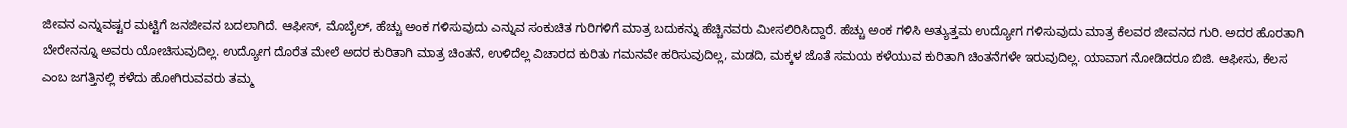ಜೀವನ ಎನ್ನುವಷ್ಟರ ಮಟ್ಟಿಗೆ ಜನಜೀವನ ಬದಲಾಗಿದೆ. ಆಫೀಸ್, ಮೊಬೈಲ್, ಹೆಚ್ಚು ಅಂಕ ಗಳಿಸುವುದು ಎನ್ನುವ ಸಂಕುಚಿತ ಗುರಿಗಳಿಗೆ ಮಾತ್ರ ಬದುಕನ್ನು ಹೆಚ್ಚಿನವರು ಮೀಸಲಿರಿಸಿದ್ದಾರೆ. ಹೆಚ್ಚು ಅಂಕ ಗಳಿಸಿ ಅತ್ಯುತ್ತಮ ಉದ್ಯೋಗ ಗಳಿಸುವುದು ಮಾತ್ರ ಕೆಲವರ ಜೀವನದ ಗುರಿ. ಅದರ ಹೊರತಾಗಿ ಬೇರೇನನ್ನೂ ಅವರು ಯೋಚಿಸುವುದಿಲ್ಲ. ಉದ್ಯೋಗ ದೊರೆತ ಮೇಲೆ ಅದರ ಕುರಿತಾಗಿ ಮಾತ್ರ ಚಿಂತನೆ, ಉಳಿದೆಲ್ಲ ವಿಚಾರದ ಕುರಿತು ಗಮನವೇ ಹರಿಸುವುದಿಲ್ಲ, ಮಡದಿ, ಮಕ್ಕಳ ಜೊತೆ ಸಮಯ ಕಳೆಯುವ ಕುರಿತಾಗಿ ಚಿಂತನೆಗಳೇ ಇರುವುದಿಲ್ಲ. ಯಾವಾಗ ನೋಡಿದರೂ ಬಿಜಿ. ಆಫೀಸು, ಕೆಲಸ ಎಂಬ ಜಗತ್ತಿನಲ್ಲಿ ಕಳೆದು ಹೋಗಿರುವವರು ತಮ್ಮ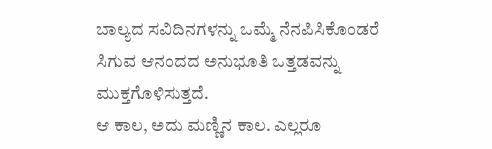ಬಾಲ್ಯದ ಸವಿದಿನಗಳನ್ನು ಒಮ್ಮೆ ನೆನಪಿಸಿಕೊಂಡರೆ ಸಿಗುವ ಆನಂದದ ಅನುಭೂತಿ ಒತ್ತಡವನ್ನು ಮುಕ್ತಗೊಳಿಸುತ್ತದೆ.
ಆ ಕಾಲ, ಅದು ಮಣ್ಣಿನ ಕಾಲ. ಎಲ್ಲರೂ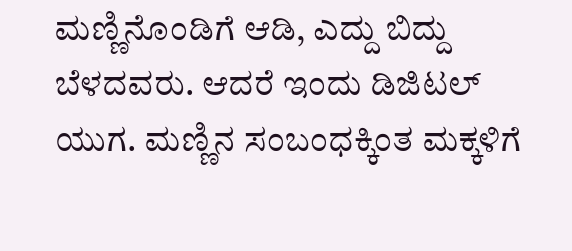ಮಣ್ಣಿನೊಂಡಿಗೆ ಆಡಿ, ಎದ್ದು ಬಿದ್ದು ಬೆಳದವರು. ಆದರೆ ಇಂದು ಡಿಜಿಟಲ್ ಯುಗ. ಮಣ್ಣಿನ ಸಂಬಂಧಕ್ಕಿಂತ ಮಕ್ಕಳಿಗೆ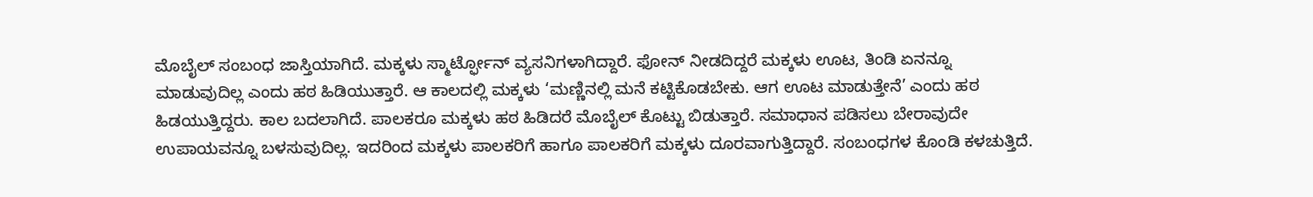ಮೊಬೈಲ್ ಸಂಬಂಧ ಜಾಸ್ತಿಯಾಗಿದೆ. ಮಕ್ಕಳು ಸ್ಮಾರ್ಟ್ಫೋನ್ ವ್ಯಸನಿಗಳಾಗಿದ್ದಾರೆ. ಫೋನ್ ನೀಡದಿದ್ದರೆ ಮಕ್ಕಳು ಊಟ, ತಿಂಡಿ ಏನನ್ನೂ ಮಾಡುವುದಿಲ್ಲ ಎಂದು ಹಠ ಹಿಡಿಯುತ್ತಾರೆ. ಆ ಕಾಲದಲ್ಲಿ ಮಕ್ಕಳು ‘ಮಣ್ಣಿನಲ್ಲಿ ಮನೆ ಕಟ್ಟಿಕೊಡಬೇಕು. ಆಗ ಊಟ ಮಾಡುತ್ತೇನೆ’ ಎಂದು ಹಠ ಹಿಡಯುತ್ತಿದ್ದರು. ಕಾಲ ಬದಲಾಗಿದೆ. ಪಾಲಕರೂ ಮಕ್ಕಳು ಹಠ ಹಿಡಿದರೆ ಮೊಬೈಲ್ ಕೊಟ್ಟು ಬಿಡುತ್ತಾರೆ. ಸಮಾಧಾನ ಪಡಿಸಲು ಬೇರಾವುದೇ ಉಪಾಯವನ್ನೂ ಬಳಸುವುದಿಲ್ಲ. ಇದರಿಂದ ಮಕ್ಕಳು ಪಾಲಕರಿಗೆ ಹಾಗೂ ಪಾಲಕರಿಗೆ ಮಕ್ಕಳು ದೂರವಾಗುತ್ತಿದ್ದಾರೆ. ಸಂಬಂಧಗಳ ಕೊಂಡಿ ಕಳಚುತ್ತಿದೆ.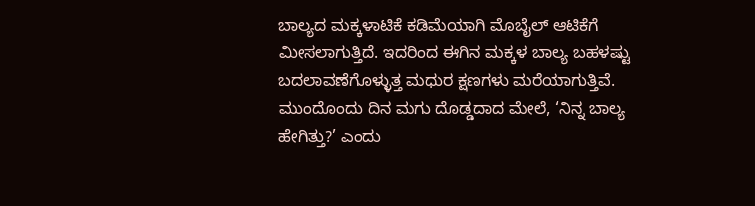ಬಾಲ್ಯದ ಮಕ್ಕಳಾಟಿಕೆ ಕಡಿಮೆಯಾಗಿ ಮೊಬೈಲ್ ಆಟಿಕೆಗೆ ಮೀಸಲಾಗುತ್ತಿದೆ. ಇದರಿಂದ ಈಗಿನ ಮಕ್ಕಳ ಬಾಲ್ಯ ಬಹಳಷ್ಟು ಬದಲಾವಣೆಗೊಳ್ಳುತ್ತ ಮಧುರ ಕ್ಷಣಗಳು ಮರೆಯಾಗುತ್ತಿವೆ. ಮುಂದೊಂದು ದಿನ ಮಗು ದೊಡ್ಡದಾದ ಮೇಲೆ, ‘ನಿನ್ನ ಬಾಲ್ಯ ಹೇಗಿತ್ತು?’ ಎಂದು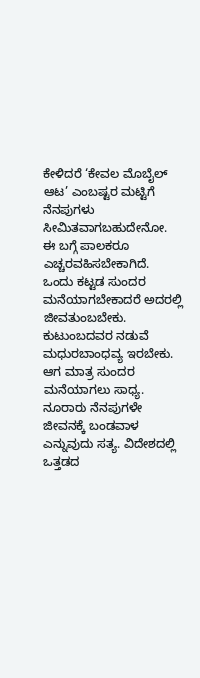ಕೇಳಿದರೆ ‘ಕೇವಲ ಮೊಬೈಲ್ ಆಟ’ ಎಂಬಷ್ಟರ ಮಟ್ಟಿಗೆ ನೆನಪುಗಳು ಸೀಮಿತವಾಗಬಹುದೇನೋ. ಈ ಬಗ್ಗೆ ಪಾಲಕರೂ ಎಚ್ಚರವಹಿಸಬೇಕಾಗಿದೆ.
ಒಂದು ಕಟ್ಟಡ ಸುಂದರ ಮನೆಯಾಗಬೇಕಾದರೆ ಅದರಲ್ಲಿ ಜೀವತುಂಬಬೇಕು. ಕುಟುಂಬದವರ ನಡುವೆ ಮಧುರಬಾಂಧವ್ಯ ಇರಬೇಕು. ಆಗ ಮಾತ್ರ ಸುಂದರ ಮನೆಯಾಗಲು ಸಾಧ್ಯ. ನೂರಾರು ನೆನಪುಗಳೇ ಜೀವನಕ್ಕೆ ಬಂಡವಾಳ ಎನ್ನುವುದು ಸತ್ಯ. ವಿದೇಶದಲ್ಲಿ ಒತ್ತಡದ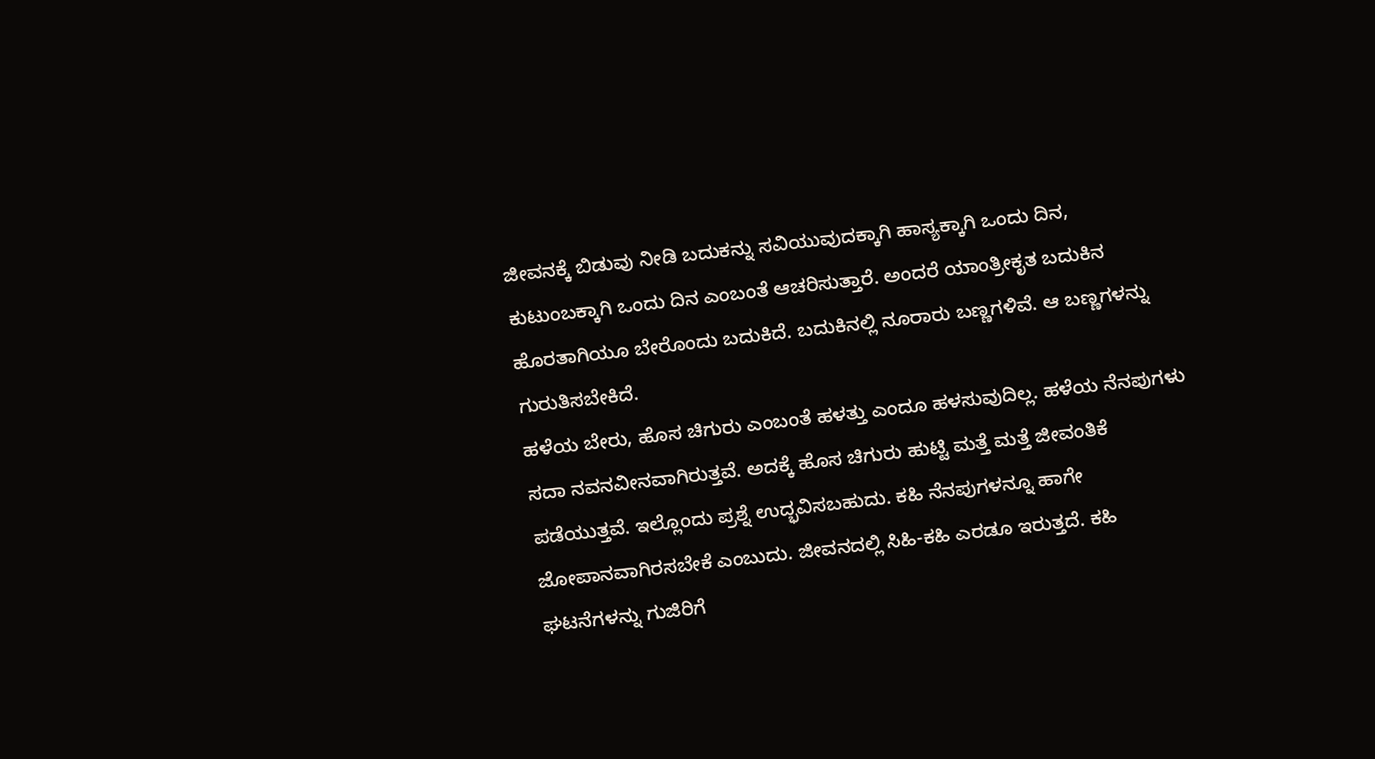ಜೀವನಕ್ಕೆ ಬಿಡುವು ನೀಡಿ ಬದುಕನ್ನು ಸವಿಯುವುದಕ್ಕಾಗಿ ಹಾಸ್ಯಕ್ಕಾಗಿ ಒಂದು ದಿನ, ಕುಟುಂಬಕ್ಕಾಗಿ ಒಂದು ದಿನ ಎಂಬಂತೆ ಆಚರಿಸುತ್ತಾರೆ. ಅಂದರೆ ಯಾಂತ್ರೀಕೃತ ಬದುಕಿನ ಹೊರತಾಗಿಯೂ ಬೇರೊಂದು ಬದುಕಿದೆ. ಬದುಕಿನಲ್ಲಿ ನೂರಾರು ಬಣ್ಣಗಳಿವೆ. ಆ ಬಣ್ಣಗಳನ್ನು ಗುರುತಿಸಬೇಕಿದೆ.
ಹಳೆಯ ಬೇರು, ಹೊಸ ಚಿಗುರು ಎಂಬಂತೆ ಹಳತ್ತು ಎಂದೂ ಹಳಸುವುದಿಲ್ಲ. ಹಳೆಯ ನೆನಪುಗಳು ಸದಾ ನವನವೀನವಾಗಿರುತ್ತವೆ. ಅದಕ್ಕೆ ಹೊಸ ಚಿಗುರು ಹುಟ್ಟಿ ಮತ್ತೆ ಮತ್ತೆ ಜೀವಂತಿಕೆ ಪಡೆಯುತ್ತವೆ. ಇಲ್ಲೊಂದು ಪ್ರಶ್ನೆ ಉದ್ಭವಿಸಬಹುದು. ಕಹಿ ನೆನಪುಗಳನ್ನೂ ಹಾಗೇ ಜೋಪಾನವಾಗಿರಸಬೇಕೆ ಎಂಬುದು. ಜೀವನದಲ್ಲಿ ಸಿಹಿ-ಕಹಿ ಎರಡೂ ಇರುತ್ತದೆ. ಕಹಿ ಘಟನೆಗಳನ್ನು ಗುಜಿರಿಗೆ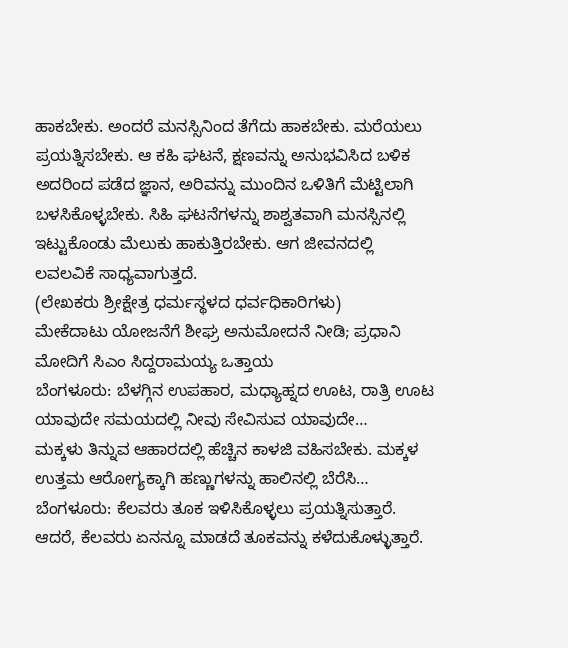ಹಾಕಬೇಕು. ಅಂದರೆ ಮನಸ್ಸಿನಿಂದ ತೆಗೆದು ಹಾಕಬೇಕು. ಮರೆಯಲು ಪ್ರಯತ್ನಿಸಬೇಕು. ಆ ಕಹಿ ಘಟನೆ, ಕ್ಷಣವನ್ನು ಅನುಭವಿಸಿದ ಬಳಿಕ ಅದರಿಂದ ಪಡೆದ ಜ್ಞಾನ, ಅರಿವನ್ನು ಮುಂದಿನ ಒಳಿತಿಗೆ ಮೆಟ್ಟಿಲಾಗಿ ಬಳಸಿಕೊಳ್ಳಬೇಕು. ಸಿಹಿ ಘಟನೆಗಳನ್ನು ಶಾಶ್ವತವಾಗಿ ಮನಸ್ಸಿನಲ್ಲಿ ಇಟ್ಟುಕೊಂಡು ಮೆಲುಕು ಹಾಕುತ್ತಿರಬೇಕು. ಆಗ ಜೀವನದಲ್ಲಿ ಲವಲವಿಕೆ ಸಾಧ್ಯವಾಗುತ್ತದೆ.
(ಲೇಖಕರು ಶ್ರೀಕ್ಷೇತ್ರ ಧರ್ಮಸ್ಥಳದ ಧರ್ವಧಿಕಾರಿಗಳು)
ಮೇಕೆದಾಟು ಯೋಜನೆಗೆ ಶೀಘ್ರ ಅನುಮೋದನೆ ನೀಡಿ; ಪ್ರಧಾನಿ ಮೋದಿಗೆ ಸಿಎಂ ಸಿದ್ದರಾಮಯ್ಯ ಒತ್ತಾಯ
ಬೆಂಗಳೂರು: ಬೆಳಗ್ಗಿನ ಉಪಹಾರ, ಮಧ್ಯಾಹ್ನದ ಊಟ, ರಾತ್ರಿ ಊಟ ಯಾವುದೇ ಸಮಯದಲ್ಲಿ ನೀವು ಸೇವಿಸುವ ಯಾವುದೇ…
ಮಕ್ಕಳು ತಿನ್ನುವ ಆಹಾರದಲ್ಲಿ ಹೆಚ್ಚಿನ ಕಾಳಜಿ ವಹಿಸಬೇಕು. ಮಕ್ಕಳ ಉತ್ತಮ ಆರೋಗ್ಯಕ್ಕಾಗಿ ಹಣ್ಣುಗಳನ್ನು ಹಾಲಿನಲ್ಲಿ ಬೆರೆಸಿ…
ಬೆಂಗಳೂರು: ಕೆಲವರು ತೂಕ ಇಳಿಸಿಕೊಳ್ಳಲು ಪ್ರಯತ್ನಿಸುತ್ತಾರೆ. ಆದರೆ, ಕೆಲವರು ಏನನ್ನೂ ಮಾಡದೆ ತೂಕವನ್ನು ಕಳೆದುಕೊಳ್ಳುತ್ತಾರೆ.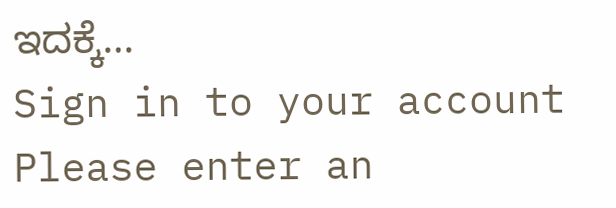ಇದಕ್ಕೆ…
Sign in to your account
Please enter an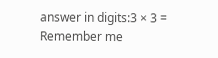answer in digits:3 × 3 =
Remember me